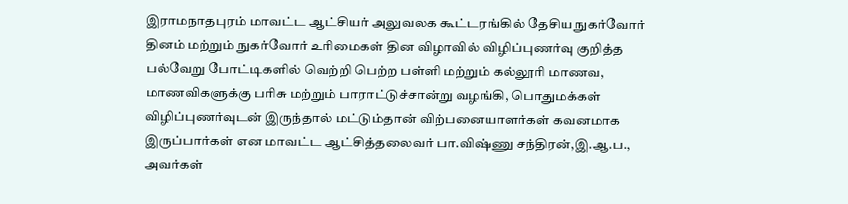இராமநாதபுரம் மாவட்ட ஆட்சியர் அலுவலக கூட்டரங்கில் தேசிய நுகர்வோர் தினம் மற்றும் நுகர்வோர் உரிமைகள் தின விழாவில் விழிப்புணர்வு குறித்த பல்வேறு போட்டிகளில் வெற்றி பெற்ற பள்ளி மற்றும் கல்லூரி மாணவ, மாணவிகளுக்கு பரிசு மற்றும் பாராட்டுச்சான்று வழங்கி, பொதுமக்கள் விழிப்புணர்வுடன் இருந்தால் மட்டும்தான் விற்பனையாளர்கள் கவனமாக இருப்பார்கள் என மாவட்ட ஆட்சித்தலைவர் பா.விஷ்ணு சந்திரன்,இ.ஆ.ப., அவர்கள்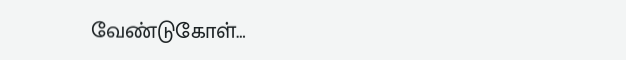வேண்டுகோள்…